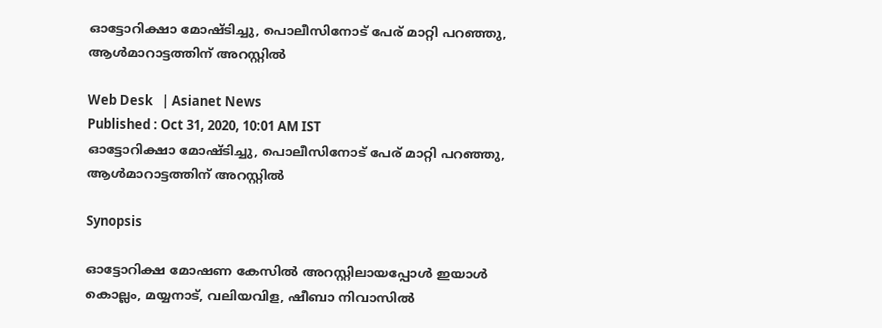ഓട്ടോറിക്ഷാ മോഷ്ടിച്ചു, പൊലീസിനോട് പേര് മാറ്റി പറഞ്ഞു, ആള്‍മാറാട്ടത്തിന് അറസ്റ്റില്‍

Web Desk   | Asianet News
Published : Oct 31, 2020, 10:01 AM IST
ഓട്ടോറിക്ഷാ മോഷ്ടിച്ചു, പൊലീസിനോട് പേര് മാറ്റി പറഞ്ഞു, ആള്‍മാറാട്ടത്തിന് അറസ്റ്റില്‍

Synopsis

ഓട്ടോറിക്ഷ മോഷണ കേസില്‍ അറസ്റ്റിലായപ്പോള്‍ ഇയാള്‍ കൊല്ലം, മയ്യനാട്, വലിയവിള, ഷീബാ നിവാസില്‍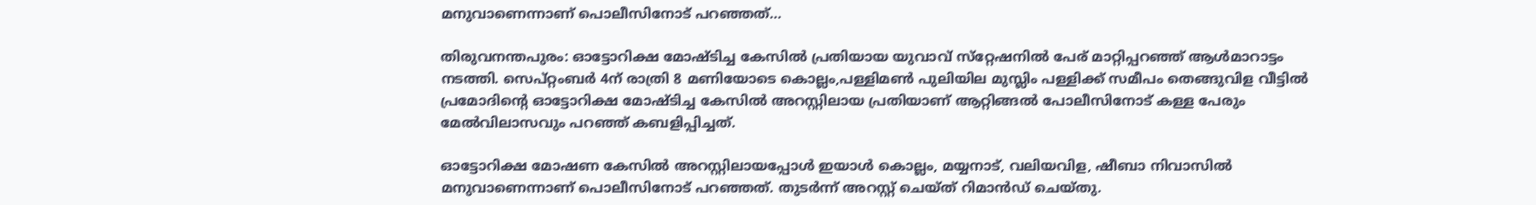മനുവാണെന്നാണ് പൊലീസിനോട് പറഞ്ഞത്...

തിരുവനന്തപുരം: ഓട്ടോറിക്ഷ മോഷ്ടിച്ച കേസില്‍ പ്രതിയായ യുവാവ് സ്‌റ്റേഷനില്‍ പേര് മാറ്റിപ്പറഞ്ഞ് ആള്‍മാറാട്ടം നടത്തി. സെപ്റ്റംബര്‍ 4ന് രാത്രി 8 മണിയോടെ കൊല്ലം,പള്ളിമണ്‍ പുലിയില മുസ്ലിം പള്ളിക്ക് സമീപം തെങ്ങുവിള വീട്ടില്‍ പ്രമോദിന്റെ ഓട്ടോറിക്ഷ മോഷ്ടിച്ച കേസില്‍ അറസ്റ്റിലായ പ്രതിയാണ് ആറ്റിങ്ങല്‍ പോലീസിനോട് കള്ള പേരും മേല്‍വിലാസവും പറഞ്ഞ് കബളിപ്പിച്ചത്.

ഓട്ടോറിക്ഷ മോഷണ കേസില്‍ അറസ്റ്റിലായപ്പോള്‍ ഇയാള്‍ കൊല്ലം, മയ്യനാട്, വലിയവിള, ഷീബാ നിവാസില്‍ മനുവാണെന്നാണ് പൊലീസിനോട് പറഞ്ഞത്. തുടര്‍ന്ന് അറസ്റ്റ് ചെയ്ത് റിമാന്‍ഡ് ചെയ്തു.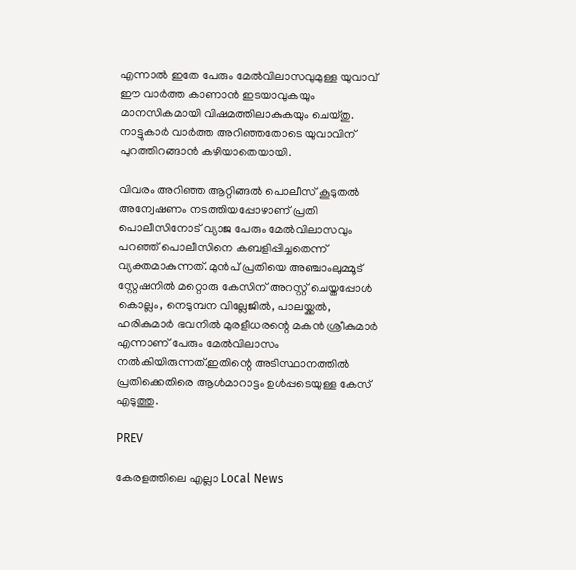എന്നാല്‍ ഇതേ പേരും മേല്‍വിലാസവുമുള്ള യുവാവ് ഈ വാര്‍ത്ത കാണാന്‍ ഇടയാവുകയും മാനസികമായി വിഷമത്തിലാകുകയും ചെയ്തു. നാട്ടുകാര്‍ വാര്‍ത്ത അറിഞ്ഞതോടെ യുവാവിന് പുറത്തിറങ്ങാന്‍ കഴിയാതെയായി.

വിവരം അറിഞ്ഞ ആറ്റിങ്ങല്‍ പൊലീസ് കൂടുതല്‍ അന്വേഷണം നടത്തിയപ്പോഴാണ് പ്രതി പൊലീസിനോട് വ്യാജ പേരും മേല്‍വിലാസവും പറഞ്ഞ് പൊലീസിനെ കബളിപ്പിച്ചതെന്ന് വ്യക്തമാകുന്നത്. മുന്‍പ് പ്രതിയെ അഞ്ചാംലുമ്മൂട് സ്റ്റേഷനില്‍ മറ്റൊരു കേസിന് അറസ്റ്റ് ചെയ്തപ്പോള്‍ കൊല്ലം, നെടുമ്പന വില്ലേജില്‍, പാലയ്ക്കല്‍, ഹരികുമാര്‍ ഭവനില്‍ മുരളീധരന്റെ മകന്‍ ശ്രീകുമാര്‍ എന്നാണ് പേരും മേല്‍വിലാസം നല്‍കിയിരുന്നത്.ഇതിന്റെ അടിസ്ഥാനത്തില്‍ പ്രതിക്കെതിരെ ആള്‍മാറാട്ടം ഉള്‍പ്പടെയുള്ള കേസ് എടുത്തു.

PREV

കേരളത്തിലെ എല്ലാ Local News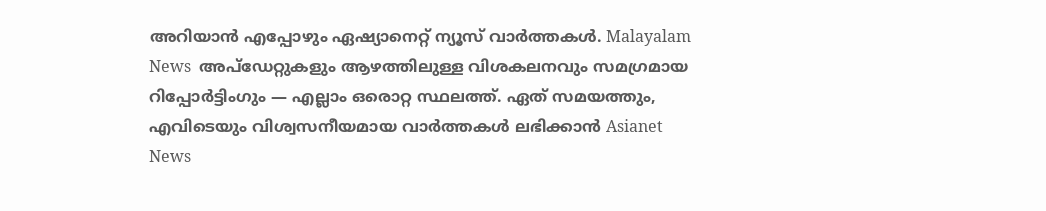അറിയാൻ എപ്പോഴും ഏഷ്യാനെറ്റ് ന്യൂസ് വാർത്തകൾ. Malayalam News  അപ്‌ഡേറ്റുകളും ആഴത്തിലുള്ള വിശകലനവും സമഗ്രമായ റിപ്പോർട്ടിംഗും — എല്ലാം ഒരൊറ്റ സ്ഥലത്ത്. ഏത് സമയത്തും, എവിടെയും വിശ്വസനീയമായ വാർത്തകൾ ലഭിക്കാൻ Asianet News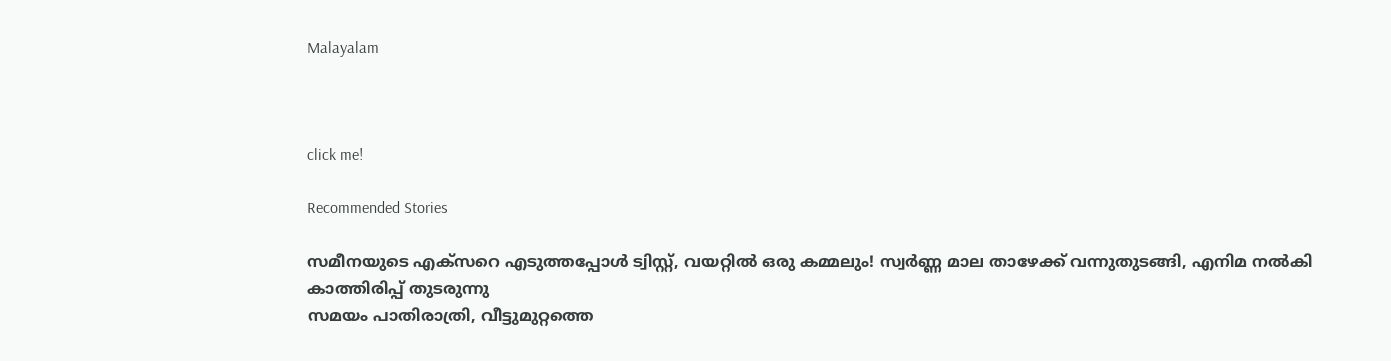Malayalam



click me!

Recommended Stories

സമീനയുടെ എക്സറെ എടുത്തപ്പോൾ ട്വിസ്റ്റ്, വയറ്റിൽ ഒരു കമ്മലും! സ്വർണ്ണ മാല താഴേക്ക് വന്നുതുടങ്ങി, എനിമ നൽകി കാത്തിരിപ്പ് തുടരുന്നു
സമയം പാതിരാത്രി, വീട്ടുമുറ്റത്തെ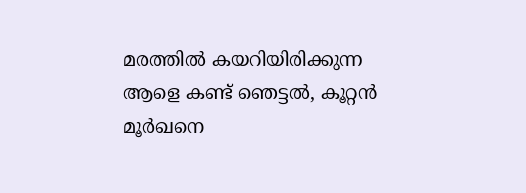മരത്തിൽ കയറിയിരിക്കുന്ന ആളെ കണ്ട് ഞെട്ടൽ, കൂറ്റൻ മൂര്‍ഖനെ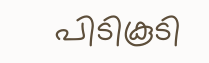പിടികൂടി